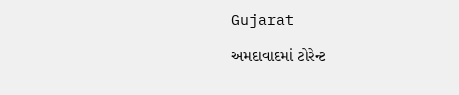Gujarat

અમદાવાદમાં ટોરેન્ટ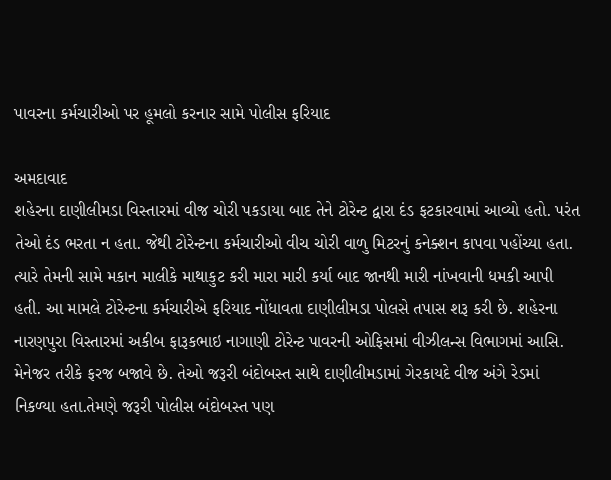પાવરના કર્મચારીઓ પર હૂમલો કરનાર સામે પોલીસ ફરિયાદ

અમદાવાદ
શહેરના દાણીલીમડા વિસ્તારમાં વીજ ચોરી પકડાયા બાદ તેને ટોરેન્ટ દ્વારા દંડ ફટકારવામાં આવ્યો હતો. પરંત તેઓ દંડ ભરતા ન હતા. જેથી ટોરેન્ટના કર્મચારીઓ વીચ ચોરી વાળુ મિટરનું કનેક્શન કાપવા પહોંચ્યા હતા. ત્યારે તેમની સામે મકાન માલીકે માથાકુટ કરી મારા મારી કર્યા બાદ જાનથી મારી નાંખવાની ધમકી આપી હતી. આ મામલે ટોરેન્ટના કર્મચારીએ ફરિયાદ નોંધાવતા દાણીલીમડા પોલસે તપાસ શરૂ કરી છે. શહેરના નારણપુરા વિસ્તારમાં અકીબ ફારૂકભાઇ નાગાણી ટોરેન્ટ પાવરની ઓફિસમાં વીઝીલન્સ વિભાગમાં આસિ. મેનેજર તરીકે ફરજ બજાવે છે. તેઓ જરૂરી બંદોબસ્ત સાથે દાણીલીમડામાં ગેરકાયદે વીજ અંગે રેડમાં નિકળ્યા હતા.તેમણે જરૂરી પોલીસ બંદોબસ્ત પણ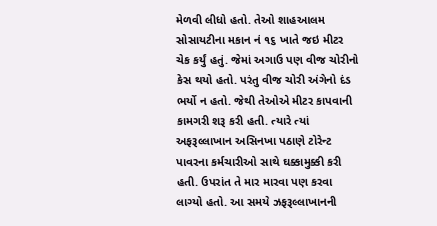મેળવી લીધો હતો. તેઓ શાહઆલમ સોસાયટીના મકાન નં ૧૬ ખાતે જઇ મીટર ચેક કર્યું હતું. જેમાં અગાઉ પણ વીજ ચોરીનો કેસ થયો હતો. પરંતુ વીજ ચોરી અંગેનો દંડ ભર્યો ન હતો. જેથી તેઓએ મીટર કાપવાની કામગરી શરૂ કરી હતી. ત્યારે ત્યાં અફરૂલ્લાખાન અસિનખા પઠાણે ટોરેન્ટ પાવરના કર્મચારીઓ સાથે ઘક્કામુક્કી કરી હતી. ઉપરાંત તે માર મારવા પણ કરવા લાગ્યો હતો. આ સમયે ઝફરૂલ્લાખાનની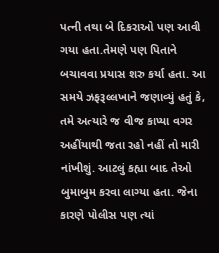પત્ની તથા બે દિકરાઓ પણ આવી ગયા હતા.તેમણે પણ પિતાને બચાવવા પ્રયાસ શરુ કર્યા હતા. આ સમયે ઝફરૂલ્લખાને જણાવ્યું હતું કે, તમે અત્યારે જ વીજ કાપ્યા વગર અહીંયાથી જતા રહો નહીં તો મારી નાંખીશું. આટલું કહ્યા બાદ તેઓ બુમાબુમ કરવા લાગ્યા હતા. જેના કારણે પોલીસ પણ ત્યાં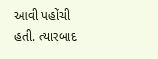આવી પહોંચી હતી. ત્યારબાદ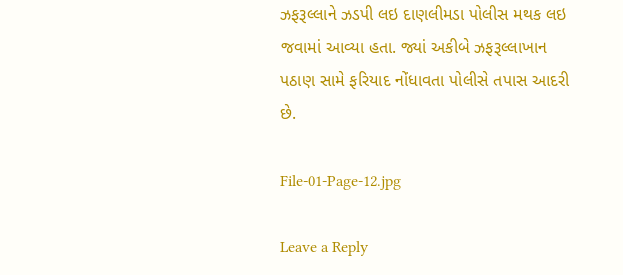ઝફરૂલ્લાને ઝડપી લઇ દાણલીમડા પોલીસ મથક લઇ જવામાં આવ્યા હતા. જ્યાં અકીબે ઝફરૂલ્લાખાન પઠાણ સામે ફરિયાદ નોંધાવતા પોલીસે તપાસ આદરી છે.

File-01-Page-12.jpg

Leave a Reply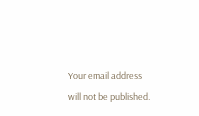Your email address will not be published.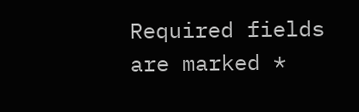Required fields are marked *